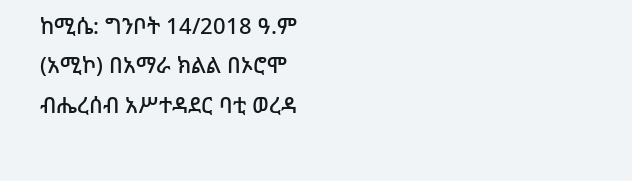ከሚሴ: ግንቦት 14/2018 ዓ.ም (አሚኮ) በአማራ ክልል በኦሮሞ ብሔረሰብ አሥተዳደር ባቲ ወረዳ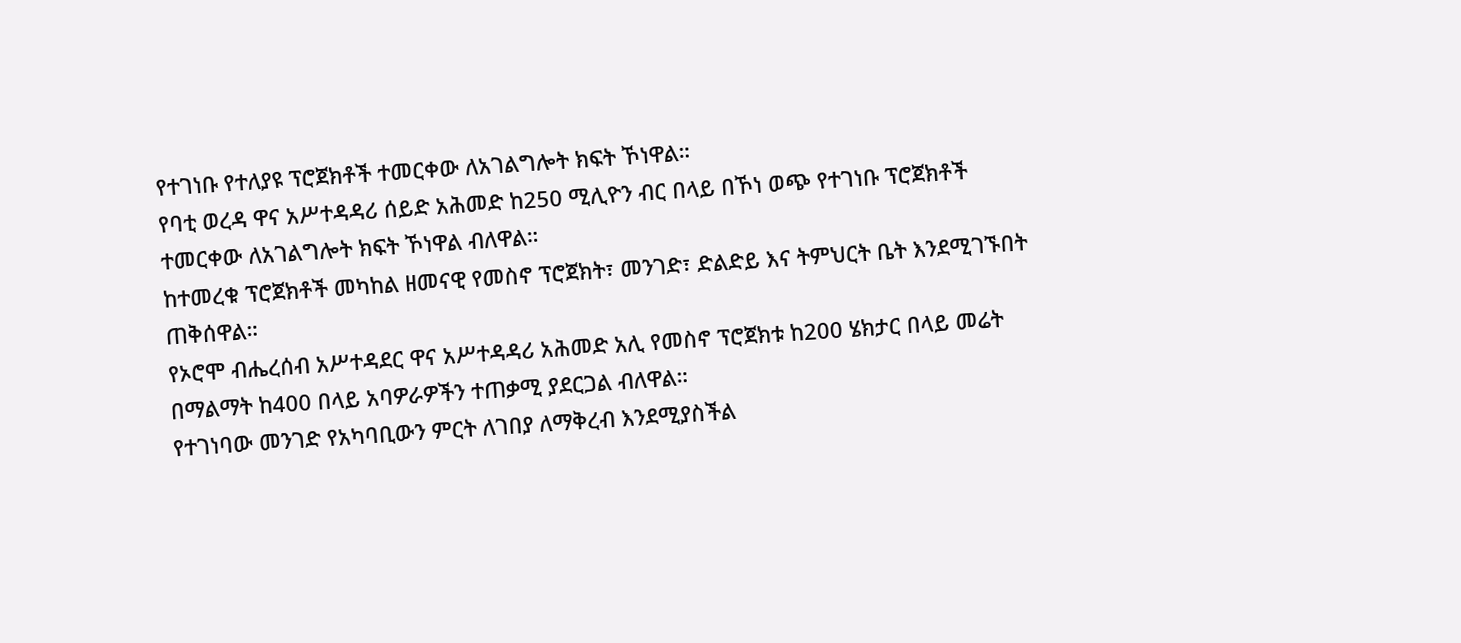የተገነቡ የተለያዩ ፕሮጀክቶች ተመርቀው ለአገልግሎት ክፍት ኾነዋል።
የባቲ ወረዳ ዋና አሥተዳዳሪ ሰይድ አሕመድ ከ250 ሚሊዮን ብር በላይ በኾነ ወጭ የተገነቡ ፕሮጀክቶች ተመርቀው ለአገልግሎት ክፍት ኾነዋል ብለዋል።
ከተመረቁ ፕሮጀክቶች መካከል ዘመናዊ የመስኖ ፕሮጀክት፣ መንገድ፣ ድልድይ እና ትምህርት ቤት እንደሚገኙበት ጠቅሰዋል።
የኦሮሞ ብሔረሰብ አሥተዳደር ዋና አሥተዳዳሪ አሕመድ አሊ የመስኖ ፕሮጀክቱ ከ200 ሄክታር በላይ መሬት በማልማት ከ400 በላይ አባዎራዎችን ተጠቃሚ ያደርጋል ብለዋል።
የተገነባው መንገድ የአካባቢውን ምርት ለገበያ ለማቅረብ እንደሚያስችል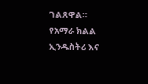ገልጸዋል።
የአማራ ክልል ኢንዱስትሪ እና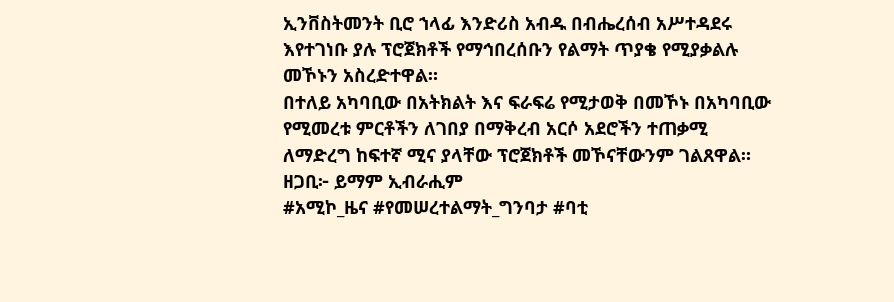ኢንቨስትመንት ቢሮ ኀላፊ እንድሪስ አብዱ በብሔረሰብ አሥተዳደሩ እየተገነቡ ያሉ ፕሮጀክቶች የማኅበረሰቡን የልማት ጥያቄ የሚያቃልሉ መኾኑን አስረድተዋል።
በተለይ አካባቢው በአትክልት እና ፍራፍሬ የሚታወቅ በመኾኑ በአካባቢው የሚመረቱ ምርቶችን ለገበያ በማቅረብ አርሶ አደሮችን ተጠቃሚ ለማድረግ ከፍተኛ ሚና ያላቸው ፕሮጀክቶች መኾናቸውንም ገልጸዋል።
ዘጋቢ፦ ይማም ኢብራሒም
#አሚኮ_ዜና #የመሠረተልማት_ግንባታ #ባቲ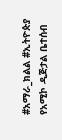#አማራ_ክልል #ኢትዮጵያ
የአሚኮ ዲጅታል ቤተሰብ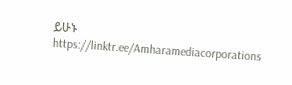ይሁኑ
https://linktr.ee/Amharamediacorporations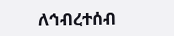ለኅብረተሰብ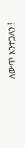ለውጥ እንተጋለን !